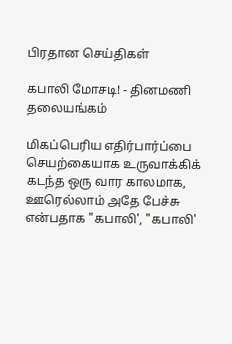பிரதான செய்திகள்

கபாலி மோசடி! - தினமணி தலையங்கம்

மிகப்பெரிய எதிர்பார்ப்பை செயற்கையாக உருவாக்கிக் கடந்த ஒரு வார காலமாக, ஊரெல்லாம் அதே பேச்சு என்பதாக "கபாலி', "கபாலி'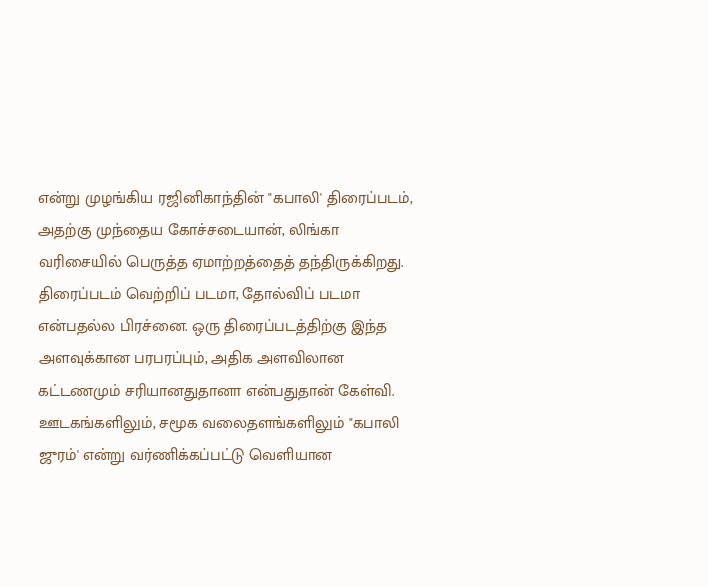என்று முழங்கிய ரஜினிகாந்தின் "கபாலி' திரைப்படம், அதற்கு முந்தைய கோச்சடையான், லிங்கா வரிசையில் பெருத்த ஏமாற்றத்தைத் தந்திருக்கிறது. திரைப்படம் வெற்றிப் படமா, தோல்விப் படமா என்பதல்ல பிரச்னை. ஒரு திரைப்படத்திற்கு இந்த  அளவுக்கான பரபரப்பும், அதிக அளவிலான கட்டணமும் சரியானதுதானா என்பதுதான் கேள்வி.
ஊடகங்களிலும், சமூக வலைதளங்களிலும் "கபாலி ஜுரம்' என்று வர்ணிக்கப்பட்டு வெளியான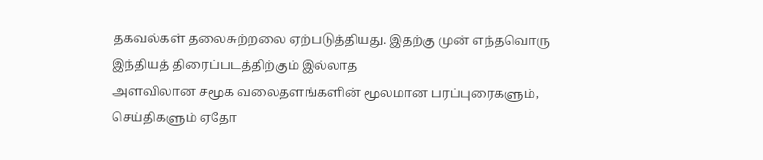தகவல்கள் தலைசுற்றலை ஏற்படுத்தியது. இதற்கு முன் எந்தவொரு இந்தியத் திரைப்படத்திற்கும் இல்லாத
அளவிலான சமூக வலைதளங்களின் மூலமான பரப்புரைகளும், செய்திகளும் ஏதோ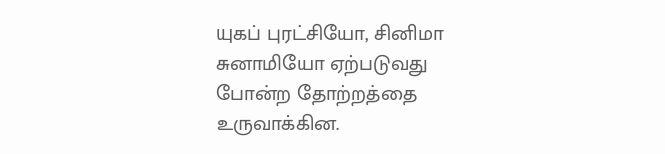யுகப் புரட்சியோ, சினிமா சுனாமியோ ஏற்படுவது போன்ற தோற்றத்தை உருவாக்கின.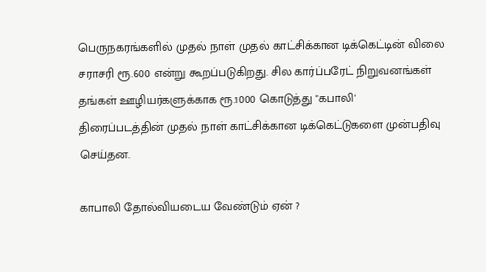பெருநகரங்களில் முதல் நாள் முதல் காட்சிக்கான டிக்கெட்டின் விலை சராசரி ரூ.600 என்று கூறப்படுகிறது. சில கார்ப்பரேட் நிறுவனங்கள் தங்கள் ஊழியர்களுக்காக ரூ.1000 கொடுத்து "கபாலி'
திரைப்படத்தின் முதல் நாள் காட்சிக்கான டிக்கெட்டுகளை முன்பதிவு செய்தன.

காபாலி தோல்வியடைய வேண்டும் ஏன் ?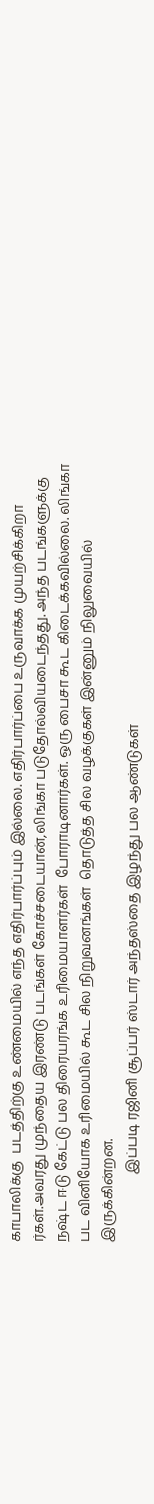காபாலிக்கு  படத்திற்கு உண்மையில் எந்த எதிர்பார்ப்பும் இல்லை. எதிர்பார்ப்பை உருவாக்க முயற்சிக்கிறா ர்கள்.அவரது முந்தைய இரண்டு படங்கள் கோச்சடையான்,லிங்கா படுதோல்வியடைந்தது. அந்த படங்களுக்கு நஷ்ட ஈடு கேட்டு பல திரையரங்க உரிமையாளர்கள்  போராடினார்கள். ஒரு பைசா கூட கிடைக்கவில்லை. லிங்கா பட வினியோக உரிமையில் கூட சில நிறுவனங்கள்  தொடுத்த சில வழக்குகள் இன்னும் நிலுவையில் இருக்கின்றன.
                    இப்படி ரஜினி சூப்பர் ஸ்டார் அந்தஸ்தை இழந்து பல ஆண்டுகள்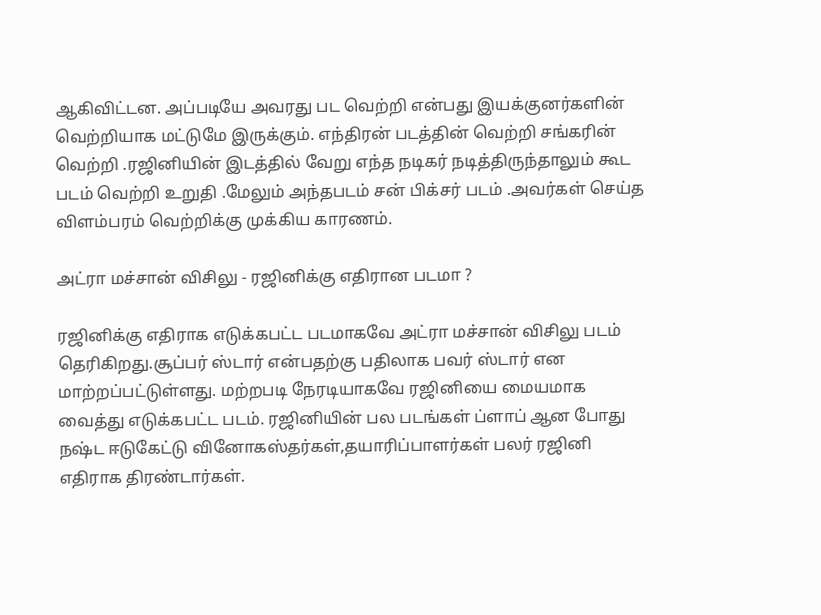ஆகிவிட்டன. அப்படியே அவரது பட வெற்றி என்பது இயக்குனர்களின் வெற்றியாக மட்டுமே இருக்கும். எந்திரன் படத்தின் வெற்றி சங்கரின் வெற்றி .ரஜினியின் இடத்தில் வேறு எந்த நடிகர் நடித்திருந்தாலும் கூட படம் வெற்றி உறுதி .மேலும் அந்தபடம் சன் பிக்சர் படம் .அவர்கள் செய்த விளம்பரம் வெற்றிக்கு முக்கிய காரணம்.

அட்ரா மச்சான் விசிலு - ரஜினிக்கு எதிரான படமா ?

ரஜினிக்கு எதிராக எடுக்கபட்ட படமாகவே அட்ரா மச்சான் விசிலு படம் தெரிகிறது.சூப்பர் ஸ்டார் என்பதற்கு பதிலாக பவர் ஸ்டார் என மாற்றப்பட்டுள்ளது. மற்றபடி நேரடியாகவே ரஜினியை மையமாக வைத்து எடுக்கபட்ட படம். ரஜினியின் பல படங்கள் ப்ளாப் ஆன போது நஷ்ட ஈடுகேட்டு வினோகஸ்தர்கள்,தயாரிப்பாளர்கள் பலர் ரஜினி எதிராக திரண்டார்கள்.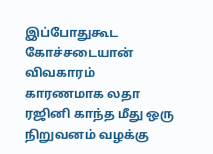இப்போதுகூட கோச்சடையான் விவகாரம் காரணமாக லதா ரஜினி காந்த மீது ஒரு நிறுவனம் வழக்கு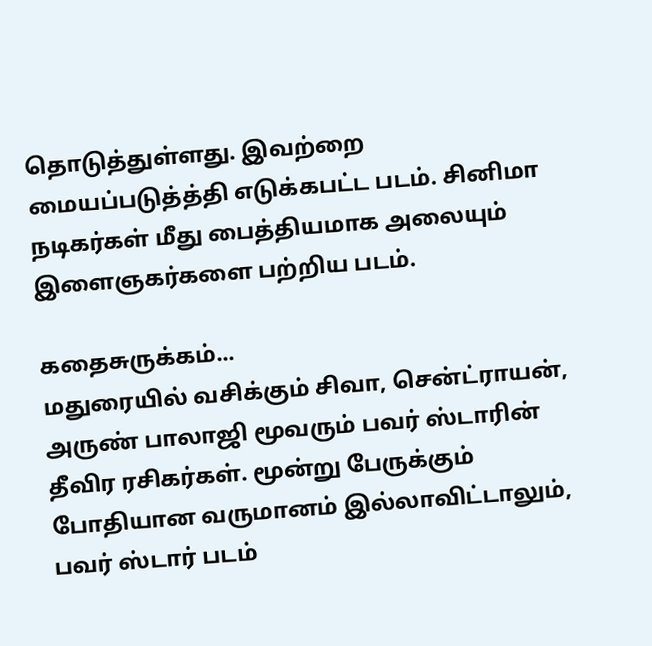தொடுத்துள்ளது. இவற்றை மையப்படுத்த்தி எடுக்கபட்ட படம். சினிமா நடிகர்கள் மீது பைத்தியமாக அலையும் இளைஞகர்களை பற்றிய படம்.

கதைசுருக்கம்...
மதுரையில் வசிக்கும் சிவா, சென்ட்ராயன், அருண் பாலாஜி மூவரும் பவர் ஸ்டாரின் தீவிர ரசிகர்கள். மூன்று பேருக்கும் போதியான வருமானம் இல்லாவிட்டாலும், பவர் ஸ்டார் படம்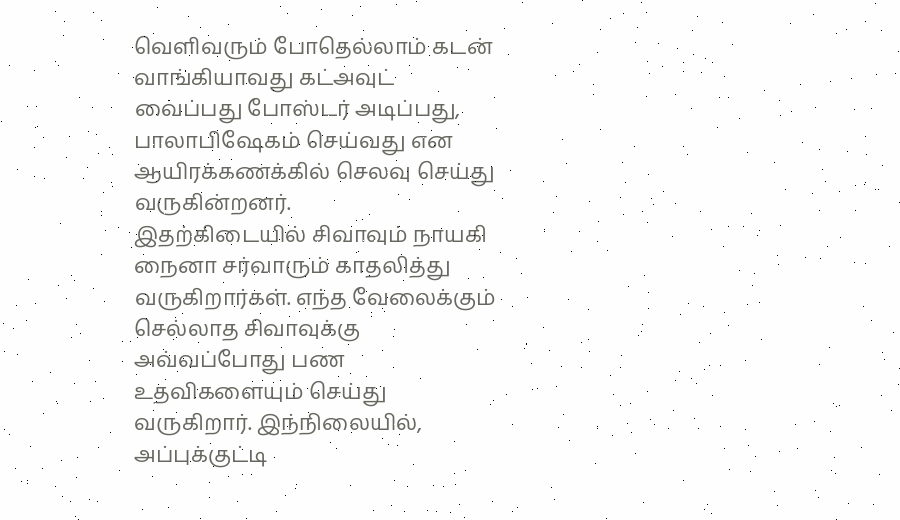வெளிவரும் போதெல்லாம் கடன் வாங்கியாவது கட்அவுட் வைப்பது போஸ்டர் அடிப்பது, பாலாபிஷேகம் செய்வது என ஆயிரக்கணக்கில் செலவு செய்து வருகின்றனர்.
இதற்கிடையில் சிவாவும் நாயகி நைனா சர்வாரும் காதலித்து வருகிறார்கள். எந்த வேலைக்கும் செல்லாத சிவாவுக்கு அவ்வப்போது பண உதவிகளையும் செய்து வருகிறார். இந்நிலையில், அப்புக்குட்டி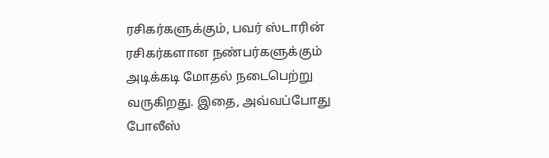ரசிகர்களுக்கும், பவர் ஸ்டாரின் ரசிகர்களான நண்பர்களுக்கும் அடிக்கடி மோதல் நடைபெற்று வருகிறது. இதை, அவ்வப்போது போலீஸ்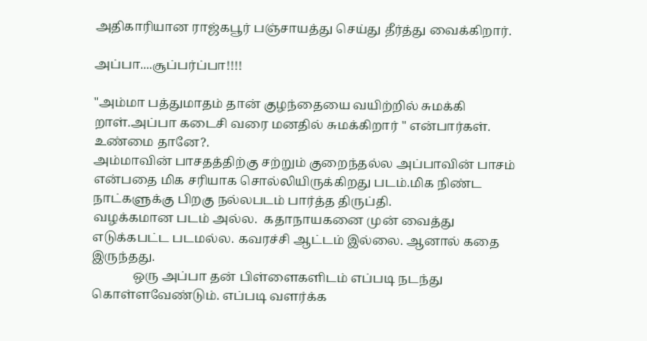அதிகாரியான ராஜ்கபூர் பஞ்சாயத்து செய்து தீர்த்து வைக்கிறார்.

அப்பா....சூப்பர்ப்பா!!!!

"அம்மா பத்துமாதம் தான் குழந்தையை வயிற்றில் சுமக்கி றாள்.அப்பா கடைசி வரை மனதில் சுமக்கிறார் " என்பார்கள். உண்மை தானே?.
அம்மாவின் பாசதத்திற்கு சற்றும் குறைந்தல்ல அப்பாவின் பாசம் என்பதை மிக சரியாக சொல்லியிருக்கிறது படம்.மிக நிண்ட நாட்களுக்கு பிறகு நல்லபடம் பார்த்த திருப்தி.
வழக்கமான படம் அல்ல.  கதாநாயகனை முன் வைத்து எடுக்கபட்ட படமல்ல. கவரச்சி ஆட்டம் இல்லை. ஆனால் கதை இருந்தது.
             ஒரு அப்பா தன் பிள்ளைகளிடம் எப்படி நடந்து கொள்ளவேண்டும். எப்படி வளர்க்க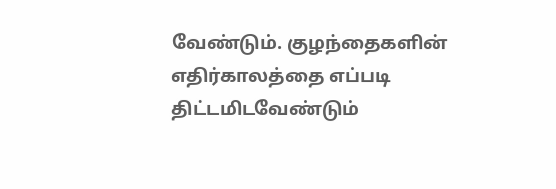வேண்டும். குழந்தைகளின் எதிர்காலத்தை எப்படி திட்டமிடவேண்டும்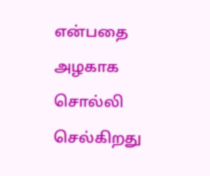என்பதை அழகாக சொல்லி செல்கிறது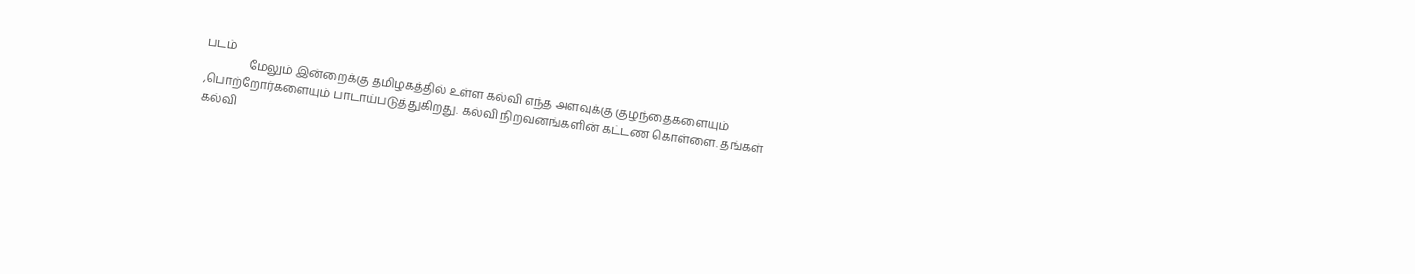படம்
               மேலும் இன்றைக்கு தமிழகத்தில் உள்ள கல்வி எந்த அளவுக்கு குழந்தைகளையும் ,பொற்றோர்களையும் பாடாய்படுத்துகிறது. கல்வி நிறவனங்களின் கட்டண கொள்ளை. தங்கள்  கல்வி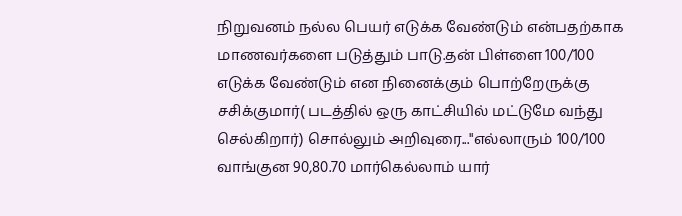நிறுவனம் நல்ல பெயர் எடுக்க வேண்டும் என்பதற்காக மாணவர்களை படுத்தும் பாடு.தன் பிள்ளை 100/100 எடுக்க வேண்டும் என நினைக்கும் பொற்றேருக்கு சசிக்குமார்( படத்தில் ஒரு காட்சியில் மட்டுமே வந்து செல்கிறார்) சொல்லும் அறிவுரை..."எல்லாரும் 100/100  வாங்குன 90,80.70 மார்கெல்லாம் யார்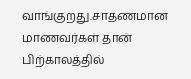வாங்குறது.சாதணமான மாணவர்கள் தான் பிற்காலத்தில்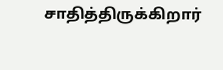சாதித்திருக்கிறார்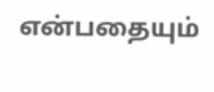என்பதையும்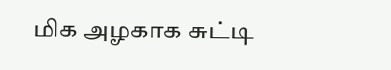மிக அழகாக சுட்டி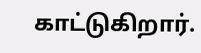காட்டுகிறார்.